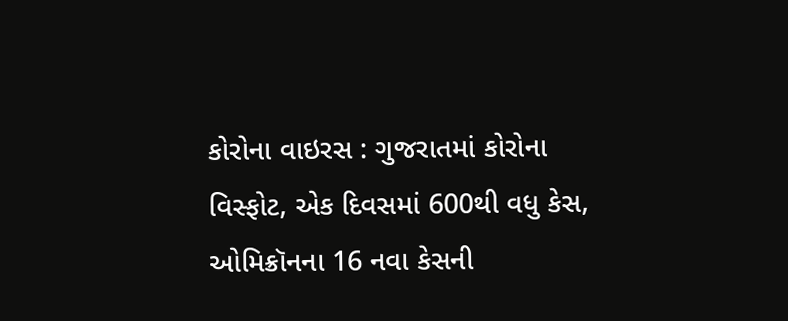કોરોના વાઇરસ : ગુજરાતમાં કોરોના વિસ્ફોટ, એક દિવસમાં 600થી વધુ કેસ, ઓમિક્રૉનના 16 નવા કેસની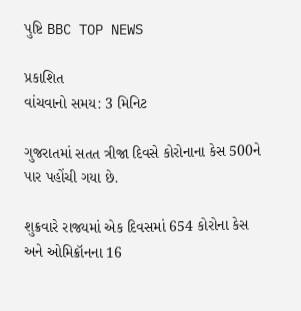પુષ્ટિ BBC TOP NEWS

પ્રકાશિત
વાંચવાનો સમય: 3 મિનિટ

ગુજરાતમાં સતત ત્રીજા દિવસે કોરોનાના કેસ 500ને પાર પહોંચી ગયા છે.

શુક્રવારે રાજ્યમાં એક દિવસમાં 654 કોરોના કેસ અને ઓમિક્રૉનના 16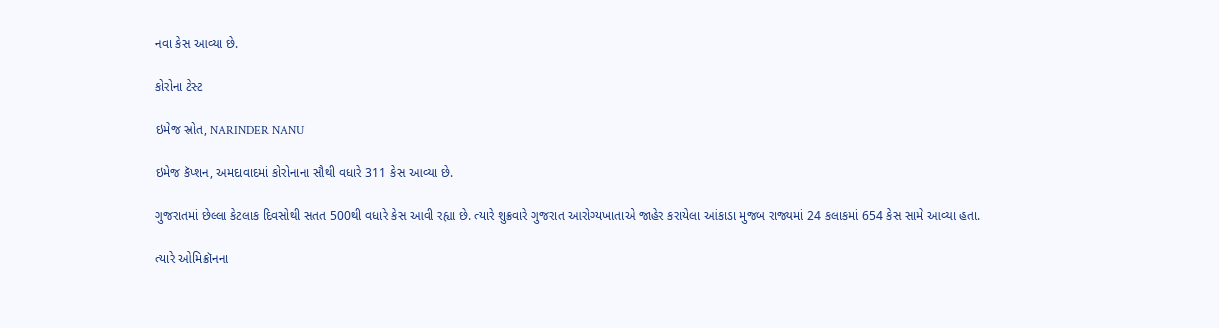નવા કેસ આવ્યા છે.

કોરોના ટેસ્ટ

ઇમેજ સ્રોત, NARINDER NANU

ઇમેજ કૅપ્શન, અમદાવાદમાં કોરોનાના સૌથી વધારે 311 કેસ આવ્યા છે.

ગુજરાતમાં છેલ્લા કેટલાક દિવસોથી સતત 500થી વધારે કેસ આવી રહ્યા છે. ત્યારે શુક્રવારે ગુજરાત આરોગ્યખાતાએ જાહેર કરાયેલા આંકાડા મુજબ રાજ્યમાં 24 કલાકમાં 654 કેસ સામે આવ્યા હતા.

ત્યારે ઓમિક્રૉનના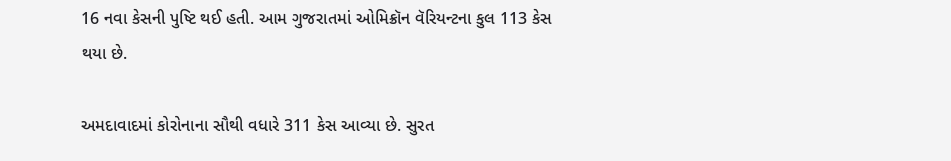16 નવા કેસની પુષ્ટિ થઈ હતી. આમ ગુજરાતમાં ઓમિક્રૉન વૅરિયન્ટના કુલ 113 કેસ થયા છે.

અમદાવાદમાં કોરોનાના સૌથી વધારે 311 કેસ આવ્યા છે. સુરત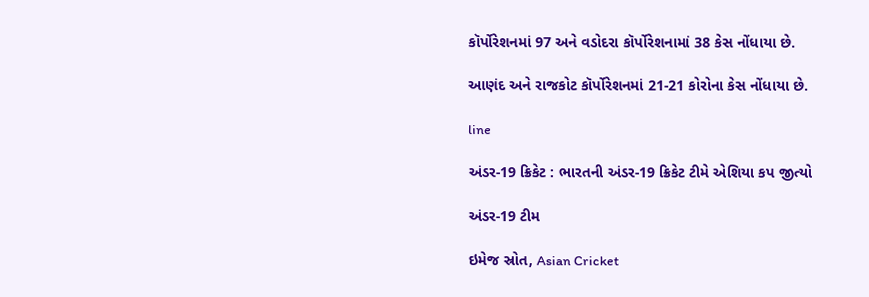કૉર્પોરેશનમાં 97 અને વડોદરા કૉર્પોરેશનામાં 38 કેસ નોંધાયા છે.

આણંદ અને રાજકોટ કૉર્પોરેશનમાં 21-21 કોરોના કેસ નોંધાયા છે.

line

અંડર-19 ક્રિકેટ : ભારતની અંડર-19 ક્રિકેટ ટીમે એશિયા કપ જીત્યો

અંડર-19 ટીમ

ઇમેજ સ્રોત, Asian Cricket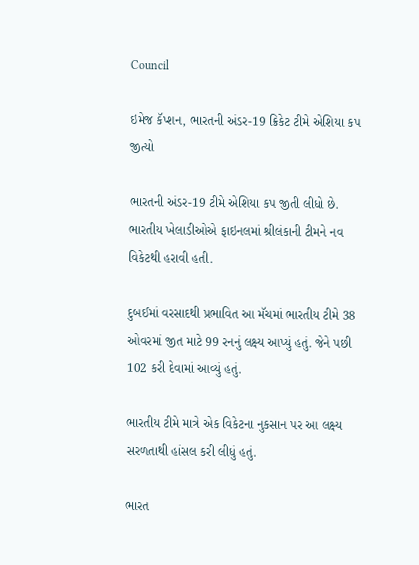Council

ઇમેજ કૅપ્શન, ભારતની અંડર-19 ક્રિકેટ ટીમે એશિયા કપ જીત્યો

ભારતની અંડર-19 ટીમે એશિયા કપ જીતી લીધો છે. ભારતીય ખેલાડીઓએ ફાઇનલમાં શ્રીલંકાની ટીમને નવ વિકેટથી હરાવી હતી.

દુબઈમાં વરસાદથી પ્રભાવિત આ મૅચમાં ભારતીય ટીમે 38 ઓવરમાં જીત માટે 99 રનનું લક્ષ્ય આપ્યું હતું. જેને પછી 102 કરી દેવામાં આવ્યું હતું.

ભારતીય ટીમે માત્રે એક વિકેટના નુકસાન પર આ લક્ષ્ય સરળતાથી હાંસલ કરી લીધું હતું.

ભારત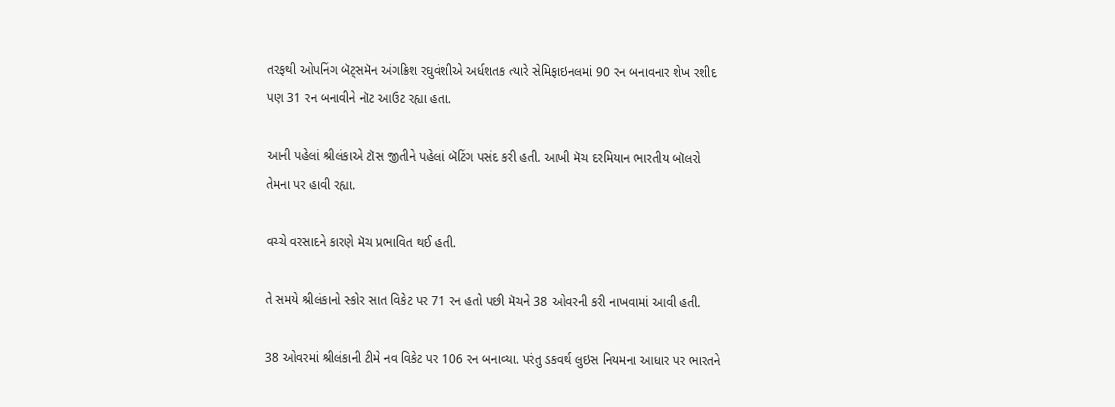તરફથી ઓપનિંગ બૅટ્સમૅન અંગક્રિશ રઘુવંશીએ અર્ધશતક ત્યારે સેમિફાઇનલમાં 90 રન બનાવનાર શેખ રશીદ પણ 31 રન બનાવીને નૉટ આઉટ રહ્યા હતા.

આની પહેલાં શ્રીલંકાએ ટૉસ જીતીને પહેલાં બૅટિંગ પસંદ કરી હતી. આખી મૅચ દરમિયાન ભારતીય બૉલરો તેમના પર હાવી રહ્યા.

વચ્ચે વરસાદને કારણે મૅચ પ્રભાવિત થઈ હતી.

તે સમયે શ્રીલંકાનો સ્કોર સાત વિકેટ પર 71 રન હતો પછી મૅચને 38 ઓવરની કરી નાખવામાં આવી હતી.

38 ઓવરમાં શ્રીલંકાની ટીમે નવ વિકેટ પર 106 રન બનાવ્યા. પરંતુ ડકવર્થ લુઇસ નિયમના આધાર પર ભારતને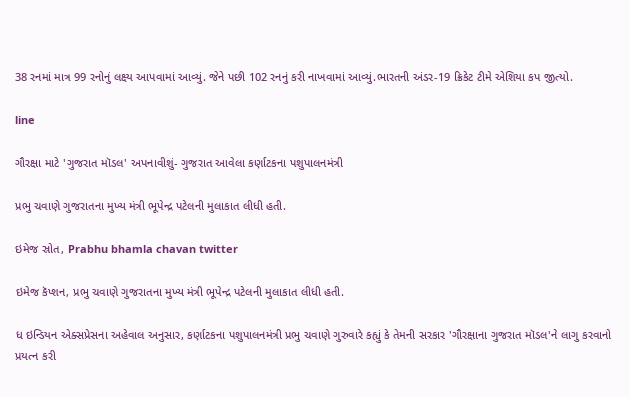38 રનમાં માત્ર 99 રનોનું લક્ષ્ય આપવામાં આવ્યું. જેને પછી 102 રનનું કરી નાખવામાં આવ્યું.ભારતની અંડર-19 ક્રિકેટ ટીમે એશિયા કપ જીત્યો.

line

ગૌરક્ષા માટે 'ગુજરાત મૉડલ' અપનાવીશું- ગુજરાત આવેલા કર્ણાટકના પશુપાલનમંત્રી

પ્રભુ ચવાણે ગુજરાતના મુખ્ય મંત્રી ભૂપેન્દ્ર પટેલની મુલાકાત લીધી હતી.

ઇમેજ સ્રોત, Prabhu bhamla chavan twitter

ઇમેજ કૅપ્શન, પ્રભુ ચવાણે ગુજરાતના મુખ્ય મંત્રી ભૂપેન્દ્ર પટેલની મુલાકાત લીધી હતી.

ધ ઇન્ડિયન એક્સપ્રેસના અહેવાલ અનુસાર, કર્ણાટકના પશુપાલનમંત્રી પ્રભુ ચવાણે ગુરુવારે કહ્યું કે તેમની સરકાર 'ગૌરક્ષાના ગુજરાત મૉડલ'ને લાગુ કરવાનો પ્રયત્ન કરી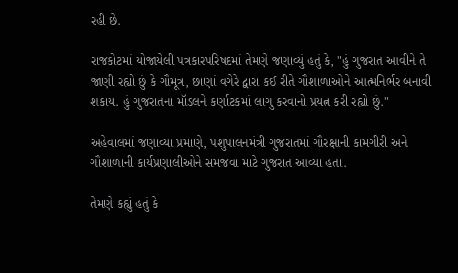રહી છે.

રાજકોટમાં યોજાયેલી પત્રકારપરિષદમાં તેમણે જણાવ્યું હતું કે, "હું ગુજરાત આવીને તે જાણી રહ્યો છું કે ગૌમૂત્ર, છાણાં વગેરે દ્વારા કઈ રીતે ગૌશાળાઓને આત્મનિર્ભર બનાવી શકાય. હું ગુજરાતના મૉડલને કર્ણાટકમાં લાગુ કરવાનો પ્રયત્ન કરી રહ્યો છું."

અહેવાલમાં જણાવ્યા પ્રમાણે, પશુપાલનમંત્રી ગુજરાતમાં ગૌરક્ષાની કામગીરી અને ગૌશાળાની કાર્યપ્રણાલીઓને સમજવા માટે ગુજરાત આવ્યા હતા.

તેમણે કહ્યું હતું કે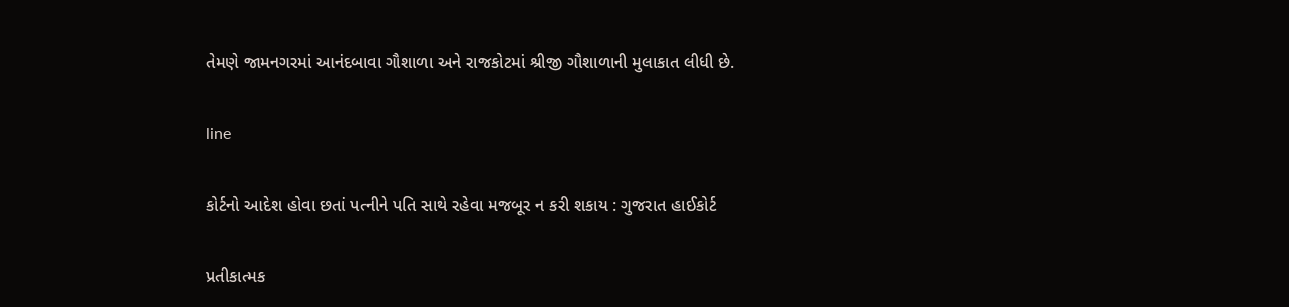તેમણે જામનગરમાં આનંદબાવા ગૌશાળા અને રાજકોટમાં શ્રીજી ગૌશાળાની મુલાકાત લીધી છે.

line

કોર્ટનો આદેશ હોવા છતાં પત્નીને પતિ સાથે રહેવા મજબૂર ન કરી શકાય : ગુજરાત હાઈકોર્ટ

પ્રતીકાત્મક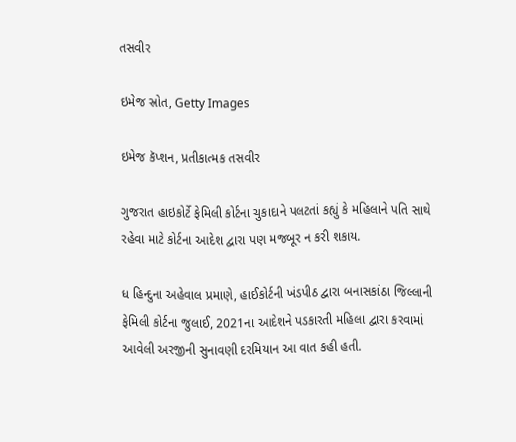તસવીર

ઇમેજ સ્રોત, Getty Images

ઇમેજ કૅપ્શન, પ્રતીકાત્મક તસવીર

ગુજરાત હાઇકોર્ટે ફેમિલી કોર્ટના ચુકાદાને પલટતાં કહ્યું કે મહિલાને પતિ સાથે રહેવા માટે કોર્ટના આદેશ દ્વારા પણ મજબૂર ન કરી શકાય.

ધ હિન્દુના અહેવાલ પ્રમાણે, હાઈકોર્ટની ખંડપીઠ દ્વારા બનાસકાંઠા જિલ્લાની ફેમિલી કોર્ટના જુલાઈ, 2021ના આદેશને પડકારતી મહિલા દ્વારા કરવામાં આવેલી અરજીની સુનાવણી દરમિયાન આ વાત કહી હતી.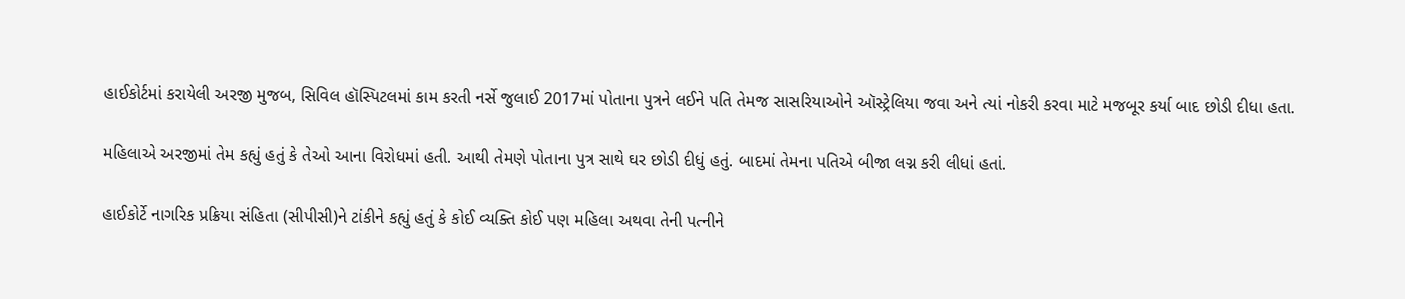હાઈકોર્ટમાં કરાયેલી અરજી મુજબ, સિવિલ હૉસ્પિટલમાં કામ કરતી નર્સે જુલાઈ 2017માં પોતાના પુત્રને લઈને પતિ તેમજ સાસરિયાઓને ઑસ્ટ્રેલિયા જવા અને ત્યાં નોકરી કરવા માટે મજબૂર કર્યા બાદ છોડી દીધા હતા.

મહિલાએ અરજીમાં તેમ કહ્યું હતું કે તેઓ આના વિરોધમાં હતી. આથી તેમણે પોતાના પુત્ર સાથે ઘર છોડી દીધું હતું. બાદમાં તેમના પતિએ બીજા લગ્ન કરી લીધાં હતાં.

હાઈકોર્ટે નાગરિક પ્રક્રિયા સંહિતા (સીપીસી)ને ટાંકીને કહ્યું હતું કે કોઈ વ્યક્તિ કોઈ પણ મહિલા અથવા તેની પત્નીને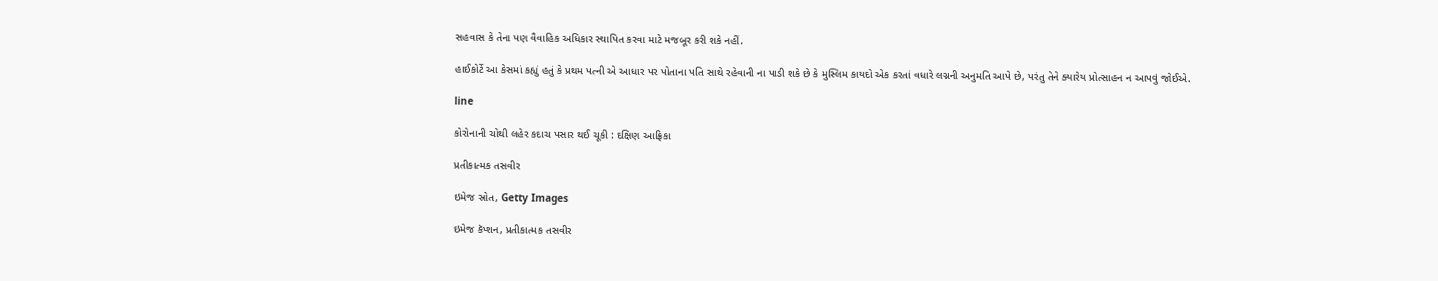સહવાસ કે તેના પણ વૈવાહિક અધિકાર સ્થાપિત કરવા માટે મજબૂર કરી શકે નહીં.

હાઈકોર્ટે આ કેસમાં કહ્યું હતું કે પ્રથમ પત્ની એ આધાર પર પોતાના પતિ સાથે રહેવાની ના પાડી શકે છે કે મુસ્લિમ કાયદો એક કરતાં વધારે લગ્નની અનુમતિ આપે છે, પરંતુ તેને ક્યારેય પ્રોત્સાહન ન આપવું જોઈએ.

line

કોરોનાની ચોથી લહેર કદાચ પસાર થઈ ચૂકી : દક્ષિણ આફ્રિકા

પ્રતીકાત્મક તસવીર

ઇમેજ સ્રોત, Getty Images

ઇમેજ કૅપ્શન, પ્રતીકાત્મક તસવીર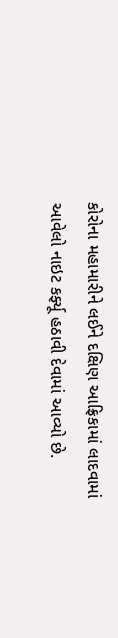કોરોના મહામારીને લઈને દક્ષિણ આફ્રિકામાં લાદવામાં આવેલો નાઇટ કર્ફ્યૂ હઠાવી દેવામાં આવ્યો છે.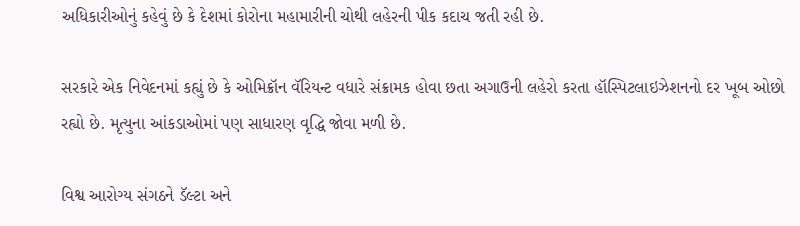અધિકારીઓનું કહેવું છે કે દેશમાં કોરોના મહામારીની ચોથી લહેરની પીક કદાચ જતી રહી છે.

સરકારે એક નિવેદનમાં કહ્યું છે કે ઓમિક્રૉન વૅરિયન્ટ વધારે સંક્રામક હોવા છતા અગાઉની લહેરો કરતા હૉસ્પિટલાઇઝેશનનો દર ખૂબ ઓછો રહ્યો છે. મૃત્યુના આંકડાઓમાં પણ સાધારણ વૃદ્ધિ જોવા મળી છે.

વિશ્વ આરોગ્ય સંગઠને ડૅલ્ટા અને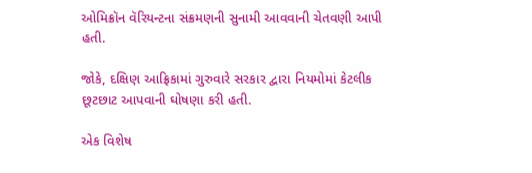ઓમિક્રૉન વૅરિયન્ટના સંક્રમણની સુનામી આવવાની ચેતવણી આપી હતી.

જોકે, દક્ષિણ આફ્રિકામાં ગુરુવારે સરકાર દ્વારા નિયમોમાં કેટલીક છૂટછાટ આપવાની ઘોષણા કરી હતી.

એક વિશેષ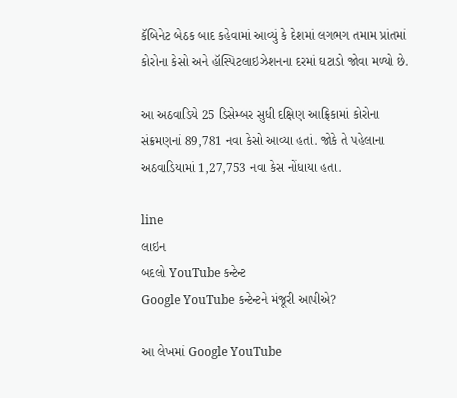કૅબિનેટ બેઠક બાદ કહેવામાં આવ્યું કે દેશમાં લગભગ તમામ પ્રાંતમાં કોરોના કેસો અને હૉસ્પિટલાઇઝેશનના દરમાં ઘટાડો જોવા મળ્યો છે.

આ અઠવાડિયે 25 ડિસેમ્બર સુધી દક્ષિણ આફ્રિકામાં કોરોના સંક્રમણનાં 89,781 નવા કેસો આવ્યા હતાં. જોકે તે પહેલાના અઠવાડિયામાં 1,27,753 નવા કેસ નોંધાયા હતા.

line
લાઇન
બદલો YouTube કન્ટેન્ટ
Google YouTube કન્ટેન્ટને મંજૂરી આપીએ?

આ લેખમાં Google YouTube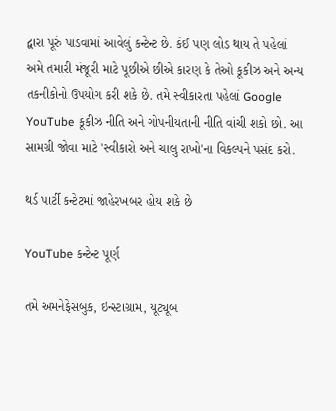દ્વારા પૂરું પાડવામાં આવેલું કન્ટેન્ટ છે. કંઈ પણ લોડ થાય તે પહેલાં અમે તમારી મંજૂરી માટે પૂછીએ છીએ કારણ કે તેઓ કૂકીઝ અને અન્ય તકનીકોનો ઉપયોગ કરી શકે છે. તમે સ્વીકારતા પહેલાં Google YouTube કૂકીઝ નીતિ અને ગોપનીયતાની નીતિ વાંચી શકો છો. આ સામગ્રી જોવા માટે 'સ્વીકારો અને ચાલુ રાખો'ના વિકલ્પને પસંદ કરો.

થર્ડ પાર્ટી કન્ટેટમાં જાહેરખબર હોય શકે છે

YouTube કન્ટેન્ટ પૂર્ણ

તમે અમનેફેસબુક, ઇન્સ્ટાગ્રામ, યૂટ્યૂબ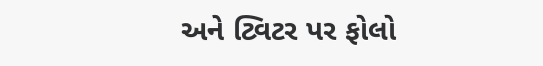અને ટ્વિટર પર ફોલો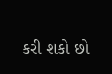કરી શકો છો